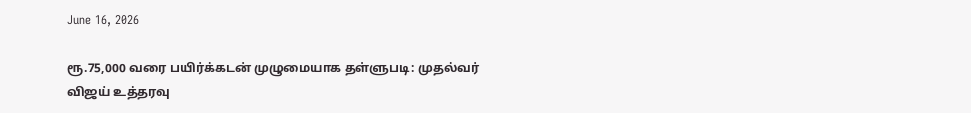June 16, 2026

ரூ.75,000 வரை பயிர்க்கடன் முழுமையாக தள்ளுபடி: முதல்வர் விஜய் உத்தரவு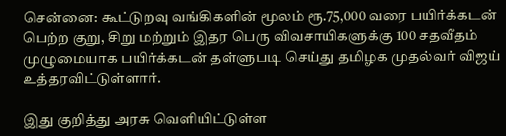சென்னை: கூட்டுறவு வங்கிகளின் மூலம் ரூ.75,000 வரை பயிர்க்கடன் பெற்ற குறு, சிறு மற்றும் இதர பெரு விவசாயிகளுக்கு 100 சதவீதம் முழுமையாக பயிர்க்கடன் தள்ளுபடி செய்து தமிழக முதல்வர் விஜய் உத்தரவிட்டுள்ளார்.

இது குறித்து அரசு வெளியிட்டுள்ள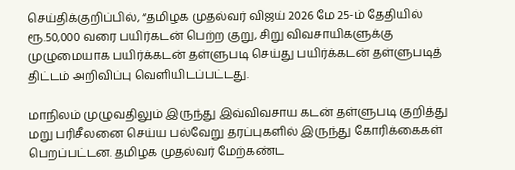செய்திக்குறிப்பில், “தமிழக முதல்வர் விஜய் 2026 மே 25-ம் தேதியில் ரூ.50,000 வரை பயிர்கடன் பெற்ற குறு, சிறு விவசாயிகளுக்கு முழுமையாக பயிர்க்கடன் தள்ளுபடி செய்து பயிர்க்கடன் தள்ளுபடித் திட்டம் அறிவிப்பு வெளியிடப்பட்டது.

மாநிலம் முழுவதிலும் இருந்து இவ்விவசாய கடன் தள்ளுபடி குறித்து மறு பரிசீலனை செய்ய பல்வேறு தரப்புகளில் இருந்து கோரிக்கைகள் பெறப்பட்டன. தமிழக முதல்வர் மேற்கண்ட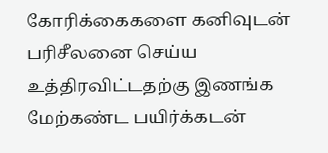கோரிக்கைகளை கனிவுடன் பரிசீலனை செய்ய உத்திரவிட்டதற்கு இணங்க மேற்கண்ட பயிர்க்கடன்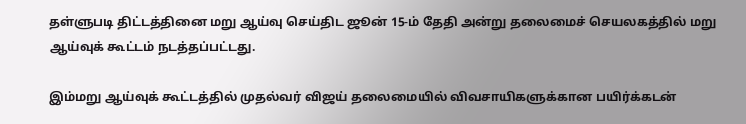தள்ளுபடி திட்டத்தினை மறு ஆய்வு செய்திட ஜூன் 15-ம் தேதி அன்று தலைமைச் செயலகத்தில் மறு ஆய்வுக் கூட்டம் நடத்தப்பட்டது.

இம்மறு ஆய்வுக் கூட்டத்தில் முதல்வர் விஜய் தலைமையில் விவசாயிகளுக்கான பயிர்க்கடன்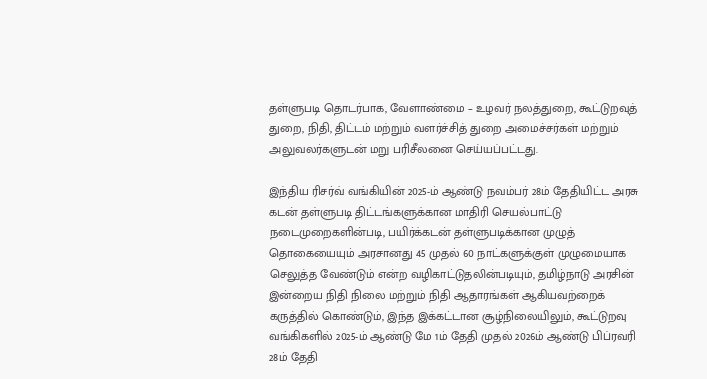தள்ளுபடி தொடர்பாக, வேளாண்மை – உழவர் நலத்துறை, கூட்டுறவுத் துறை, நிதி, திட்டம் மற்றும் வளர்ச்சித் துறை அமைச்சர்கள் மற்றும் அலுவலர்களுடன் மறு பரிசீலனை செய்யப்பட்டது.

இந்திய ரிசர்வ் வங்கியின் 2025-ம் ஆண்டு நவம்பர் 28ம் தேதியிட்ட அரசு கடன் தள்ளுபடி திட்டங்களுக்கான மாதிரி செயல்பாட்டு நடைமுறைகளின்படி, பயிர்க்கடன் தள்ளுபடிக்கான முழுத் தொகையையும் அரசானது 45 முதல் 60 நாட்களுக்குள் முழுமையாக செலுத்த வேண்டும் என்ற வழிகாட்டுதலின்படியும், தமிழ்நாடு அரசின் இன்றைய நிதி நிலை மற்றும் நிதி ஆதாரங்கள் ஆகியவற்றைக் கருத்தில் கொண்டும், இந்த இக்கட்டான சூழ்நிலையிலும், கூட்டுறவு வங்கிகளில் 2025-ம் ஆண்டு மே 1ம் தேதி முதல் 2026ம் ஆண்டு பிப்ரவரி 28ம் தேதி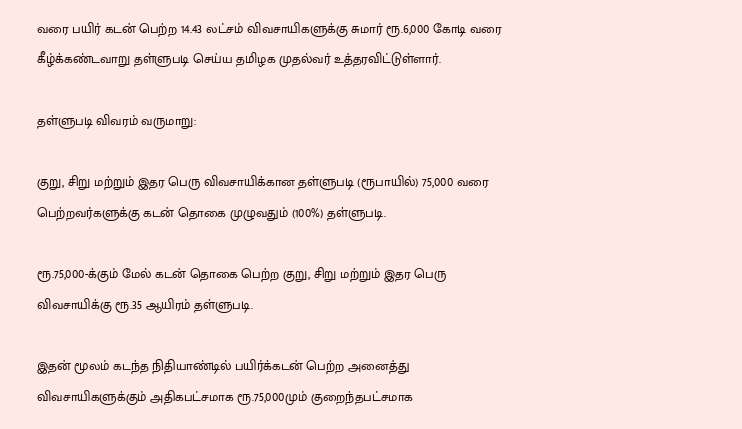வரை பயிர் கடன் பெற்ற 14.43 லட்சம் விவசாயிகளுக்கு சுமார் ரூ.6,000 கோடி வரை கீழ்க்கண்டவாறு தள்ளுபடி செய்ய தமிழக முதல்வர் உத்தரவிட்டுள்ளார்.

தள்ளுபடி விவரம் வருமாறு:

குறு, சிறு மற்றும் இதர பெரு விவசாயிக்கான தள்ளுபடி (ரூபாயில்) 75,000 வரை பெற்றவர்களுக்கு கடன் தொகை முழுவதும் (100%) தள்ளுபடி.

ரூ.75,000-க்கும் மேல் கடன் தொகை பெற்ற குறு, சிறு மற்றும் இதர பெரு விவசாயிக்கு ரூ.35 ஆயிரம் தள்ளுபடி.

இதன் மூலம் கடந்த நிதியாண்டில் பயிர்க்கடன் பெற்ற அனைத்து விவசாயிகளுக்கும் அதிகபட்சமாக ரூ.75,000மும் குறைந்தபட்சமாக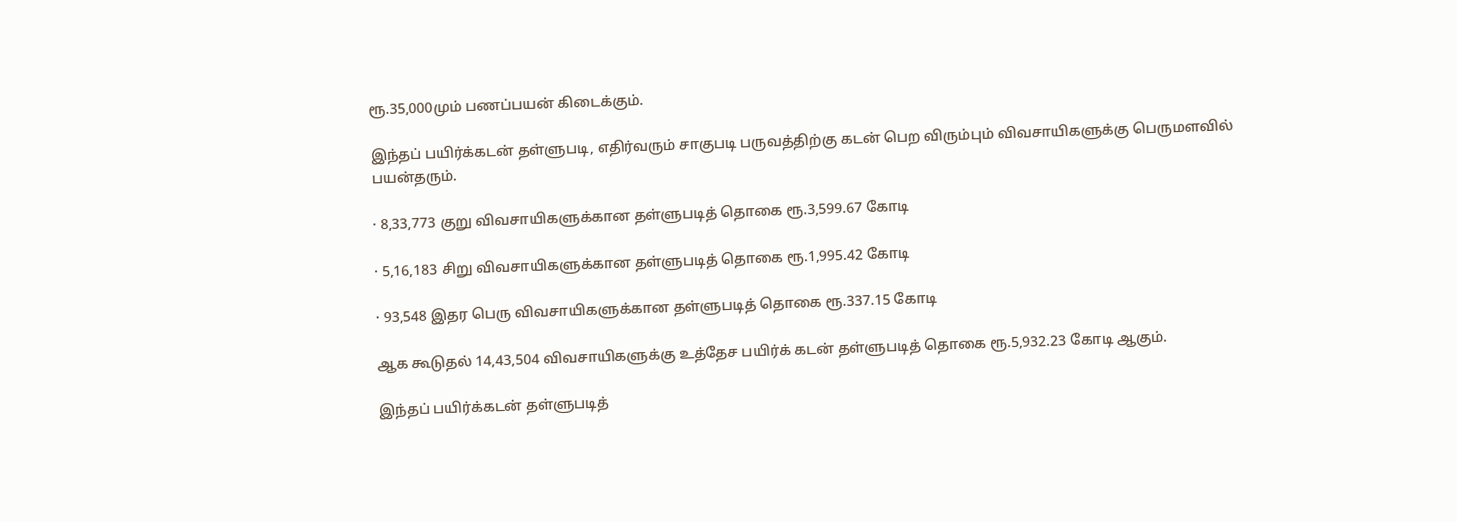ரூ.35,000மும் பணப்பயன் கிடைக்கும்.

இந்தப் பயிர்க்கடன் தள்ளுபடி, எதிர்வரும் சாகுபடி பருவத்திற்கு கடன் பெற விரும்பும் விவசாயிகளுக்கு பெருமளவில் பயன்தரும்.

· 8,33,773 குறு விவசாயிகளுக்கான தள்ளுபடித் தொகை ரூ.3,599.67 கோடி

· 5,16,183 சிறு விவசாயிகளுக்கான தள்ளுபடித் தொகை ரூ.1,995.42 கோடி

· 93,548 இதர பெரு விவசாயிகளுக்கான தள்ளுபடித் தொகை ரூ.337.15 கோடி

ஆக கூடுதல் 14,43,504 விவசாயிகளுக்கு உத்தேச பயிர்க் கடன் தள்ளுபடித் தொகை ரூ.5,932.23 கோடி ஆகும்.

இந்தப் பயிர்க்கடன் தள்ளுபடித்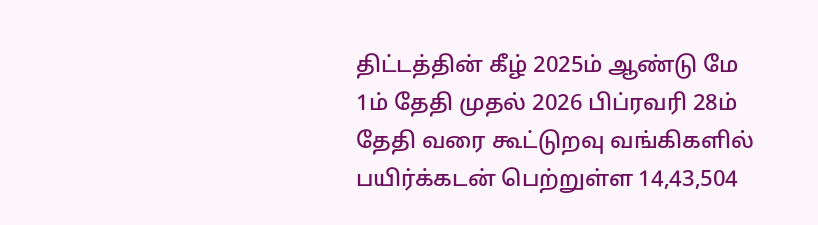திட்டத்தின் கீழ் 2025ம் ஆண்டு மே 1ம் தேதி முதல் 2026 பிப்ரவரி 28ம் தேதி வரை கூட்டுறவு வங்கிகளில் பயிர்க்கடன் பெற்றுள்ள 14,43,504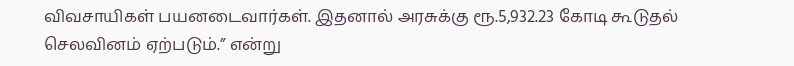விவசாயிகள் பயனடைவார்கள். இதனால் அரசுக்கு ரூ.5,932.23 கோடி கூடுதல் செலவினம் ஏற்படும்.” என்று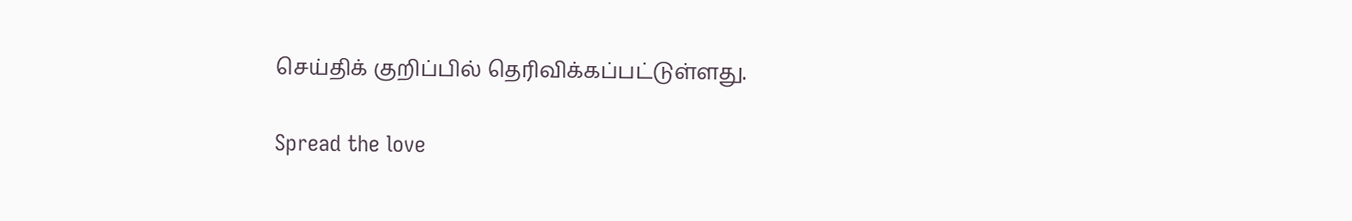செய்திக் குறிப்பில் தெரிவிக்கப்பட்டுள்ளது.

Spread the love